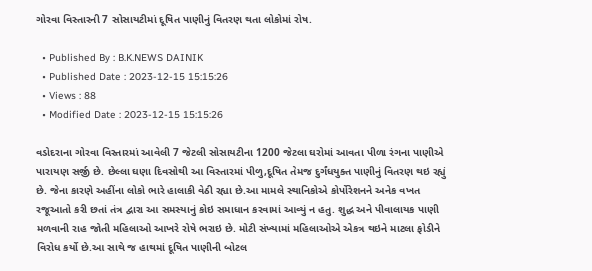ગોરવા વિસ્તારની 7 સોસાયટીમાં દૂષિત પાણીનું વિતરણ થતા લોકોમાં રોષ.

  • Published By : B.K.NEWS DAINIK
  • Published Date : 2023-12-15 15:15:26
  • Views : 88
  • Modified Date : 2023-12-15 15:15:26

વડોદરાના ગોરવા વિસ્તારમાં આવેલી 7 જેટલી સોસાયટીના 1200 જેટલા ઘરોમાં આવતા પીળા રંગના પાણીએ પારાયણ સર્જી છે. છેલ્લા ઘણા દિવસોથી આ વિસ્તારમાં પીળુ,દૂષિત તેમજ દુર્ગંધયુક્ત પાણીનું વિતરણ થઇ રહ્યું છે. જેના કારણે અહીંના લોકો ભારે હાલાકી વેઠી રહ્યા છે.આ મામલે સ્થાનિકોએ કોર્પોરેશનને અનેક વખત રજૂઆતો કરી છતાં તંત્ર દ્વારા આ સમસ્યાનું કોઇ સમાધાન કરવામાં આવ્યું ન હતુ. શુદ્ધ અને પીવાલાયક પાણી મળવાની રાહ જોતી મહિલાઓ આખરે રોષે ભરાઇ છે. મોટી સંખ્યામાં મહિલાઓએ એકત્ર થઇને માટલા ફોડીને વિરોધ કર્યો છે.આ સાથે જ હાથમાં દૂષિત પાણીની બોટલ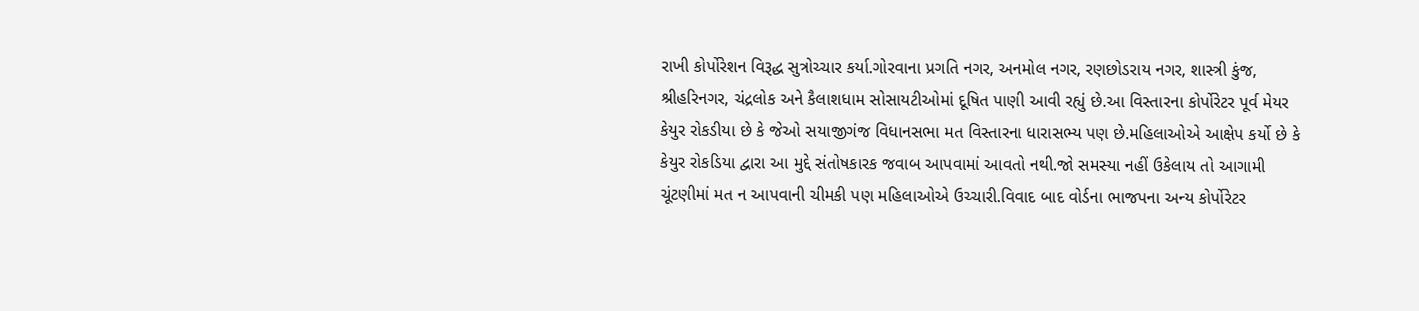રાખી કોર્પોરેશન વિરૂદ્ધ સુત્રોચ્ચાર કર્યા.ગોરવાના પ્રગતિ નગર, અનમોલ નગર, રણછોડરાય નગર, શાસ્ત્રી કુંજ, શ્રીહરિનગર, ચંદ્રલોક અને કૈલાશધામ સોસાયટીઓમાં દૂષિત પાણી આવી રહ્યું છે.આ વિસ્તારના કોર્પોરેટર પૂર્વ મેયર કેયુર રોકડીયા છે કે જેઓ સયાજીગંજ વિધાનસભા મત વિસ્તારના ધારાસભ્ય પણ છે.મહિલાઓએ આક્ષેપ કર્યો છે કે કેયુર રોકડિયા દ્વારા આ મુદ્દે સંતોષકારક જવાબ આપવામાં આવતો નથી.જો સમસ્યા નહીં ઉકેલાય તો આગામી ચૂંટણીમાં મત ન આપવાની ચીમકી પણ મહિલાઓએ ઉચ્ચારી.વિવાદ બાદ વોર્ડના ભાજપના અન્ય કોર્પોરેટર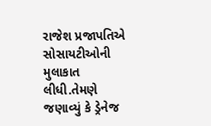રાજેશ પ્રજાપતિએ સોસાયટીઓની મુલાકાત લીધી.તેમણે જણાવ્યું કે ડ્રેનેજ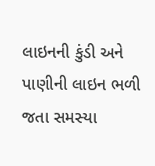લાઇનની કુંડી અને પાણીની લાઇન ભળી જતા સમસ્યા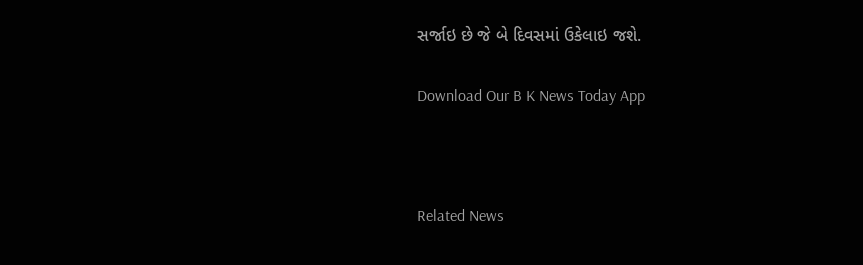સર્જાઇ છે જે બે દિવસમાં ઉકેલાઇ જશે.

Download Our B K News Today App



Related News